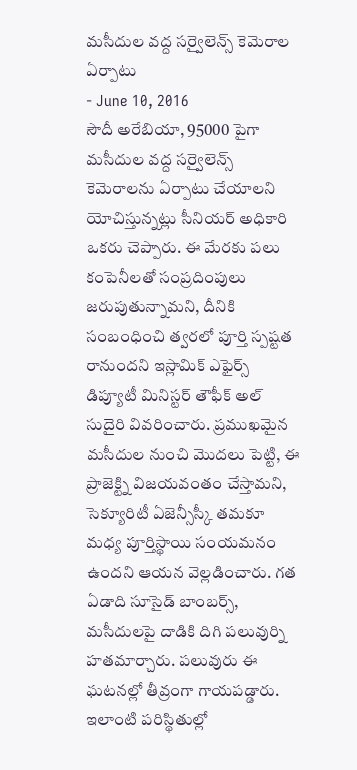మసీదుల వద్ద సర్వైలెన్స్ కెమెరాల ఏర్పాటు
- June 10, 2016
సౌదీ అరేబియా, 95000 పైగా మసీదుల వద్ద సర్వైలెన్స్ కెమెరాలను ఏర్పాటు చేయాలని యోచిస్తున్నట్లు సీనియర్ అధికారి ఒకరు చెప్పారు. ఈ మేరకు పలు కంపెనీలతో సంప్రదింపులు జరుపుతున్నామని, దీనికి సంబంధించి త్వరలో పూర్తి స్పష్టత రానుందని ఇస్లామిక్ ఎఫైర్స్ డిప్యూటీ మినిస్టర్ తౌఫీక్ అల్ సుదైరి వివరించారు. ప్రముఖమైన మసీదుల నుంచి మొదలు పెట్టి, ఈ ప్రాజెక్ట్ని విజయవంతం చేస్తామని, సెక్యూరిటీ ఏజెన్సీస్కీ తమకూ మధ్య పూర్తిస్థాయి సంయమనం ఉందని ఆయన వెల్లడించారు. గత ఏడాది సూసైడ్ బాంబర్స్, మసీదులపై దాడికి దిగి పలువుర్ని హతమార్చారు. పలువురు ఈ ఘటనల్లో తీవ్రంగా గాయపడ్డారు. ఇలాంటి పరిస్థితుల్లో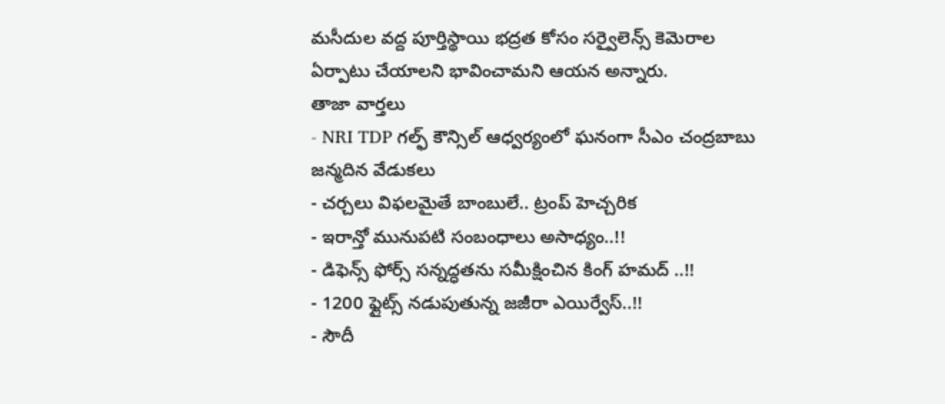మసీదుల వద్ద పూర్తిస్థాయి భద్రత కోసం సర్వైలెన్స్ కెమెరాల ఏర్పాటు చేయాలని భావించామని ఆయన అన్నారు.
తాజా వార్తలు
- NRI TDP గల్ఫ్ కౌన్సిల్ ఆధ్వర్యంలో ఘనంగా సీఎం చంద్రబాబు జన్మదిన వేడుకలు
- చర్చలు విఫలమైతే బాంబులే.. ట్రంప్ హెచ్చరిక
- ఇరాన్తో మునుపటి సంబంధాలు అసాధ్యం..!!
- డిఫెన్స్ ఫోర్స్ సన్నద్ధతను సమీక్షించిన కింగ్ హమద్ ..!!
- 1200 ఫ్లైట్స్ నడుపుతున్న జజీరా ఎయిర్వేస్..!!
- సౌదీ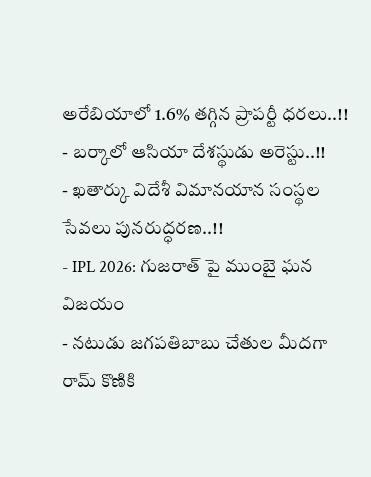అరేబియాలో 1.6% తగ్గిన ప్రాపర్టీ ధరలు..!!
- బర్కాలో ఆసియా దేశస్థుడు అరెస్టు..!!
- ఖతార్కు విదేశీ విమానయాన సంస్థల సేవలు పునరుద్ధరణ..!!
- IPL 2026: గుజరాత్ పై ముంబై ఘన విజయం
- నటుడు జగపతిబాబు చేతుల మీదగా రామ్ కొణికి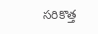సరికొత్త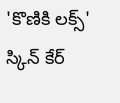'కొణికి లక్స్' స్కిన్ కేర్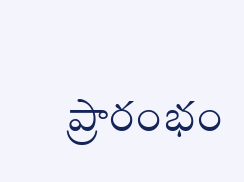ప్రారంభం